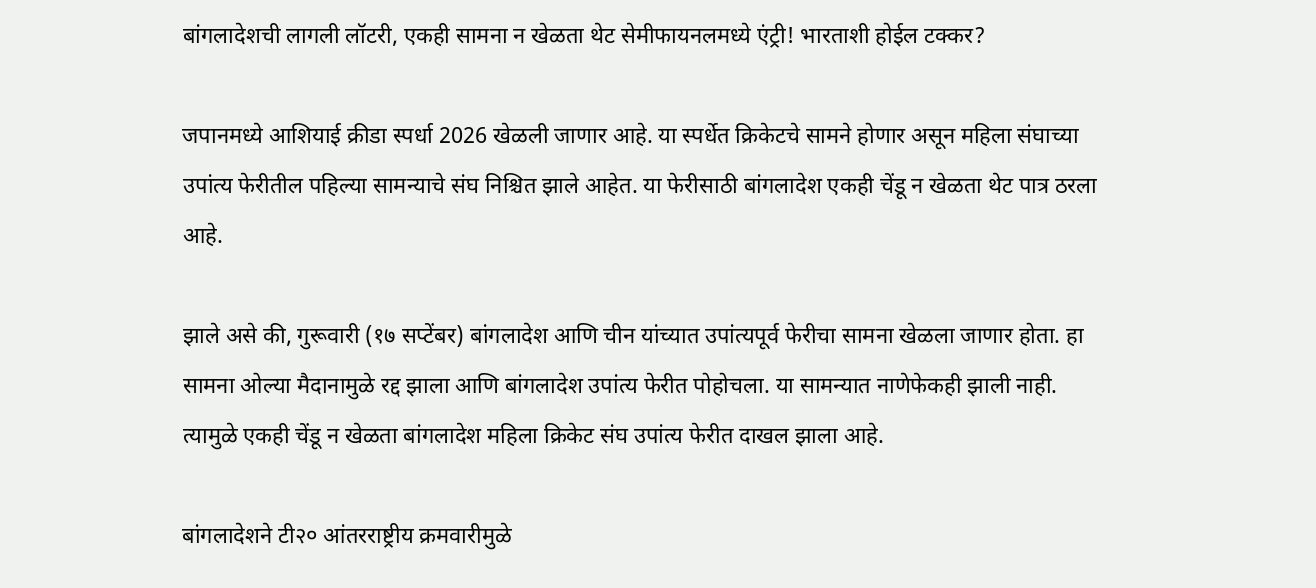बांगलादेशची लागली लॉटरी, एकही सामना न खेळता थेट सेमीफायनलमध्ये एंट्री! भारताशी होईल टक्कर?

जपानमध्ये आशियाई क्रीडा स्पर्धा 2026 खेळली जाणार आहे. या स्पर्धेत क्रिकेटचे सामने होणार असून महिला संघाच्या उपांत्य फेरीतील पहिल्या सामन्याचे संघ निश्चित झाले आहेत. या फेरीसाठी बांगलादेश एकही चेंडू न खेळता थेट पात्र ठरला आहे.

झाले असे की, गुरूवारी (१७ सप्टेंबर) बांगलादेश आणि चीन यांच्यात उपांत्यपूर्व फेरीचा सामना खेळला जाणार होता. हा सामना ओल्या मैदानामुळे रद्द झाला आणि बांगलादेश उपांत्य फेरीत पोहोचला. या सामन्यात नाणेफेकही झाली नाही. त्यामुळे एकही चेंडू न खेळता बांगलादेश महिला क्रिकेट संघ उपांत्य फेरीत दाखल झाला आहे.

बांगलादेशने टी२० आंतरराष्ट्रीय क्रमवारीमुळे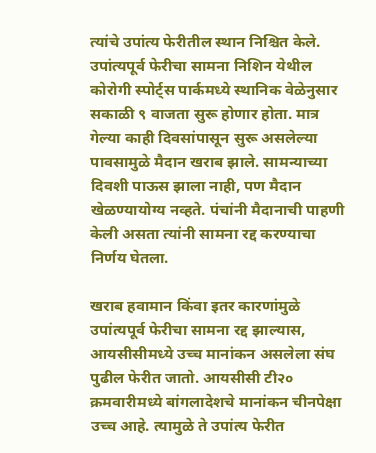त्यांचे उपांत्य फेरीतील स्थान निश्चित केले. उपांत्यपूर्व फेरीचा सामना निशिन येथील कोरोगी स्पोर्ट्स पार्कमध्ये स्थानिक वेळेनुसार सकाळी ९ वाजता सुरू होणार होता. मात्र गेल्या काही दिवसांपासून सुरू असलेल्या पावसामुळे मैदान खराब झाले. सामन्याच्या दिवशी पाऊस झाला नाही, पण मैदान खेळण्यायोग्य नव्हते. पंचांनी मैदानाची पाहणी केली असता त्यांनी सामना रद्द करण्याचा निर्णय घेतला.

खराब हवामान किंवा इतर कारणांमुळे उपांत्यपूर्व फेरीचा सामना रद्द झाल्यास, आयसीसीमध्ये उच्च मानांकन असलेला संघ पुढील फेरीत जातो. आयसीसी टी२० क्रमवारीमध्ये बांगलादेशचे मानांकन चीनपेक्षा उच्च आहे. त्यामुळे ते उपांत्य फेरीत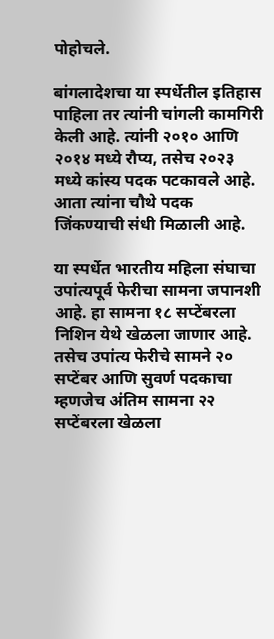पोहोचले.

बांगलादेशचा या स्पर्धेतील इतिहास पाहिला तर त्यांनी चांगली कामगिरी केली आहे. त्यांनी २०१० आणि २०१४ मध्ये रौप्य, तसेच २०२३ मध्ये कांस्य पदक पटकावले आहे. आता त्यांना चौथे पदक जिंकण्याची संधी मिळाली आहे.

या स्पर्धेत भारतीय महिला संघाचा उपांत्यपूर्व फेरीचा सामना जपानशी आहे. हा सामना १८ सप्टेंबरला निशिन येथे खेळला जाणार आहे. तसेच उपांत्य फेरीचे सामने २० सप्टेंबर आणि सुवर्ण पदकाचा म्हणजेच अंतिम सामना २२ सप्टेंबरला खेळला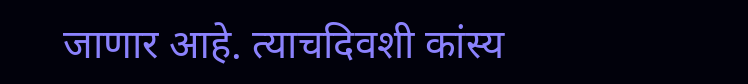जाणार आहे. त्याचदिवशी कांस्य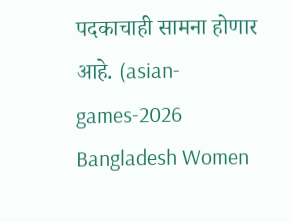पदकाचाही सामना होणार आहे. (asian-games-2026 Bangladesh Women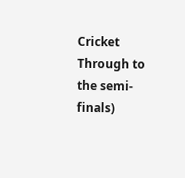Cricket Through to the semi-finals)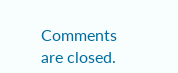Comments are closed.